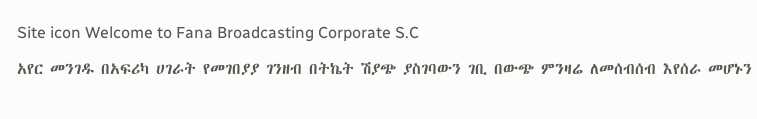Site icon Welcome to Fana Broadcasting Corporate S.C

አየር መንገዱ በአፍሪካ ሀገራት የመገበያያ ገንዘብ በትኬት ሽያጭ ያስገባውን ገቢ በውጭ ምንዛሬ ለመሰብሰብ እየሰራ መሆኑን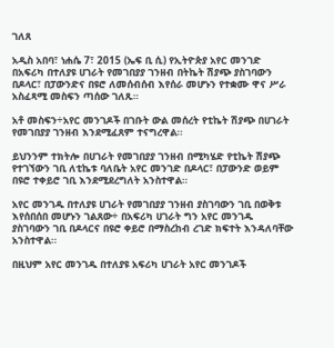ገለጸ

አዲስ አበባ፣ ነሐሴ 7፣ 2015 (ኤፍ ቢ ሲ) የኢትዮጵያ አየር መንገድ በአፍሪካ በተለያዩ ሀገራት የመገበያያ ገንዘብ በትኬት ሽያጭ ያስገባውን በዶላር፣ በፓውንድና በዩሮ ለመሰብሰብ እየሰራ መሆኑን የተቋሙ ዋና ሥራ አስፈጻሚ መስፍን ጣሰው ገለጹ።

አቶ መስፍን÷አየር መንገዶች በገቡት ውል መሰረት የቲኬት ሽያጭ በሀገራት የመገበያያ ገንዘብ እንደሚፈጸም ተናግረዋል፡፡

ይህንንም ተክትሎ በሀገራት የመገበያያ ገንዘብ በሚካሄድ የቲኬት ሽያጭ የተገኘውን ገቢ ለቲኬቱ ባለቤት አየር መንገድ በዶላር፣ በፓውንድ ወይም በዩሮ ተቀይሮ ገቢ እንደሚደረግለት አንስተዋል።

አየር መንገዱ በተለያዩ ሀገራት የመገበያያ ገንዘብ ያስገባውን ገቢ በወቅቱ እየሰበሰበ መሆኑን ገልጸው÷ በአፍሪካ ሀገራት ግን አየር መንገዱ ያስገባውን ገቢ በዶላርና በዩሮ ቀይሮ በማስረከብ ረገድ ክፍተት እንዳለባቸው አንስተዋል፡፡

በዚህም አየር መንገዱ በተለያዩ አፍሪካ ሀገራት አየር መንገዶች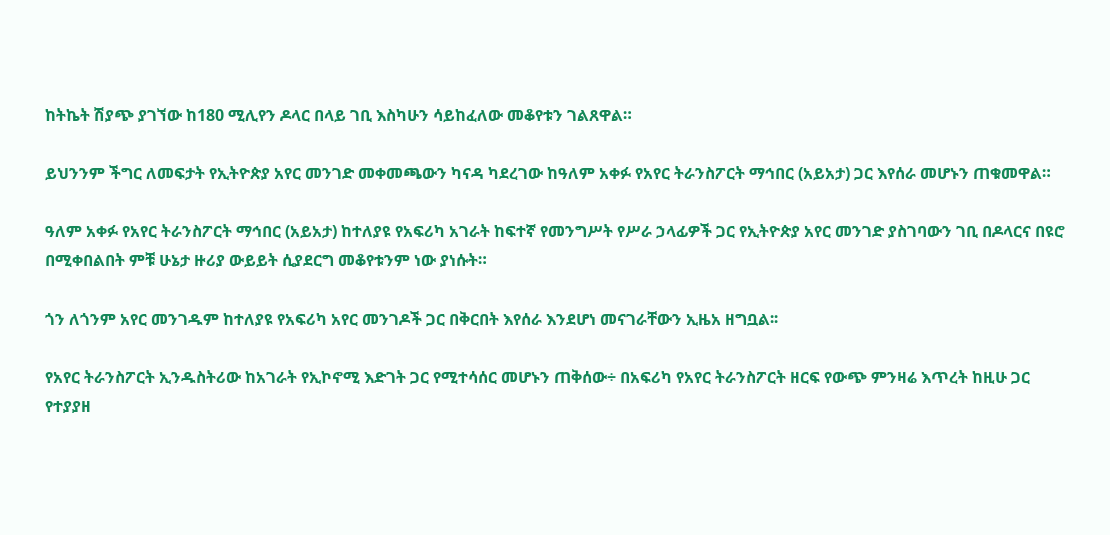ከትኬት ሽያጭ ያገኘው ከ180 ሚሊየን ዶላር በላይ ገቢ እስካሁን ሳይከፈለው መቆየቱን ገልጸዋል።

ይህንንም ችግር ለመፍታት የኢትዮጵያ አየር መንገድ መቀመጫውን ካናዳ ካደረገው ከዓለም አቀፉ የአየር ትራንስፖርት ማኅበር (አይአታ) ጋር እየሰራ መሆኑን ጠቁመዋል።

ዓለም አቀፉ የአየር ትራንስፖርት ማኅበር (አይአታ) ከተለያዩ የአፍሪካ አገራት ከፍተኛ የመንግሥት የሥራ ኃላፊዎች ጋር የኢትዮጵያ አየር መንገድ ያስገባውን ገቢ በዶላርና በዩሮ በሚቀበልበት ምቹ ሁኔታ ዙሪያ ውይይት ሲያደርግ መቆየቱንም ነው ያነሱት።

ጎን ለጎንም አየር መንገዱም ከተለያዩ የአፍሪካ አየር መንገዶች ጋር በቅርበት እየሰራ እንደሆነ መናገራቸውን ኢዜአ ዘግቧል፡፡

የአየር ትራንስፖርት ኢንዱስትሪው ከአገራት የኢኮኖሚ እድገት ጋር የሚተሳሰር መሆኑን ጠቅሰው÷ በአፍሪካ የአየር ትራንስፖርት ዘርፍ የውጭ ምንዛሬ እጥረት ከዚሁ ጋር የተያያዘ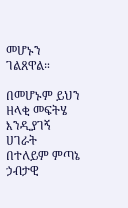መሆኑን ገልጸዋል።

በመሆኑም ይህን ዘላቂ መፍትሄ እንዲያገኝ ሀገራት በተለይም ምጣኔ ኃብታዊ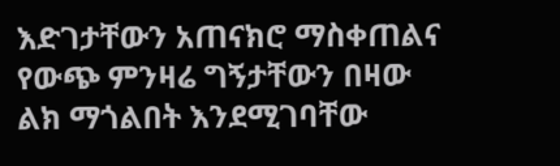እድገታቸውን አጠናክሮ ማስቀጠልና የውጭ ምንዛሬ ግኝታቸውን በዛው ልክ ማጎልበት እንደሚገባቸው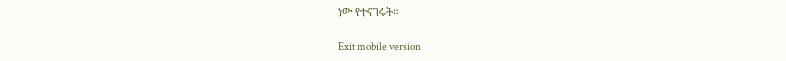ነው የተናገሩት።

Exit mobile version